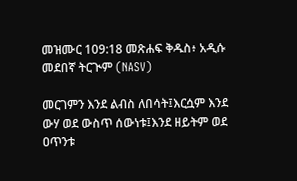መዝሙር 109:18 መጽሐፍ ቅዱስ፥ አዲሱ መደበኛ ትርጒም (NASV)

መርገምን እንደ ልብስ ለበሳት፤እርሷም እንደ ውሃ ወደ ውስጥ ሰውነቱ፤እንደ ዘይትም ወደ ዐጥንቱ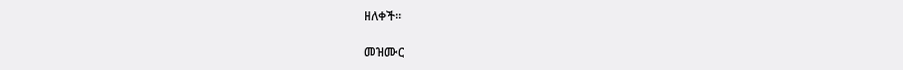ዘለቀች።

መዝሙር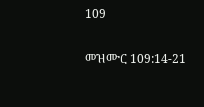109

መዝሙር 109:14-21